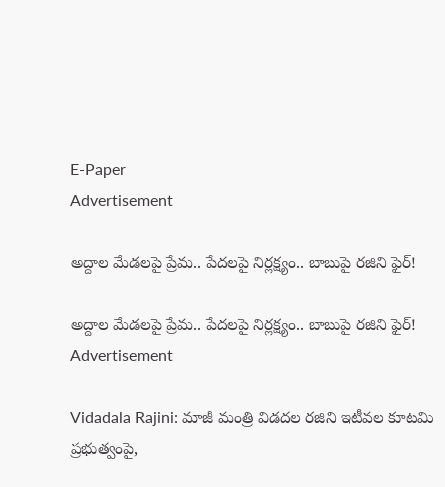E-Paper
Advertisement

అద్దాల మేడలపై ప్రేమ.. పేదలపై నిర్లక్ష్యం.. బాబుపై రజిని ఫైర్!

అద్దాల మేడలపై ప్రేమ.. పేదలపై నిర్లక్ష్యం.. బాబుపై రజిని ఫైర్!
Advertisement

Vidadala Rajini: మాజీ మంత్రి విడదల రజిని ఇటీవల కూటమి ప్రభుత్వంపై,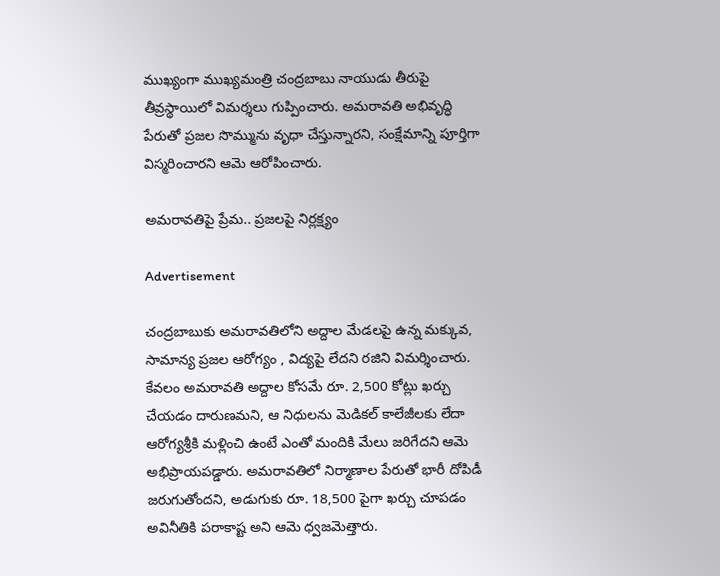ముఖ్యంగా ముఖ్యమంత్రి చంద్రబాబు నాయుడు తీరుపై తీవ్రస్థాయిలో విమర్శలు గుప్పించారు. అమరావతి అభివృద్ధి పేరుతో ప్రజల సొమ్మును వృధా చేస్తున్నారని, సంక్షేమాన్ని పూర్తిగా విస్మరించారని ఆమె ఆరోపించారు.

అమరావతిపై ప్రేమ.. ప్రజలపై నిర్లక్ష్యం

Advertisement

చంద్రబాబుకు అమరావతిలోని అద్దాల మేడలపై ఉన్న మక్కువ, సామాన్య ప్రజల ఆరోగ్యం , విద్యపై లేదని రజిని విమర్శించారు. కేవలం అమరావతి అద్దాల కోసమే రూ. 2,500 కోట్లు ఖర్చు చేయడం దారుణమని, ఆ నిధులను మెడికల్ కాలేజీలకు లేదా ఆరోగ్యశ్రీకి మళ్లించి ఉంటే ఎంతో మందికి మేలు జరిగేదని ఆమె అభిప్రాయపడ్డారు. అమరావతిలో నిర్మాణాల పేరుతో భారీ దోపిడీ జరుగుతోందని, అడుగుకు రూ. 18,500 పైగా ఖర్చు చూపడం అవినీతికి పరాకాష్ట అని ఆమె ధ్వజమెత్తారు.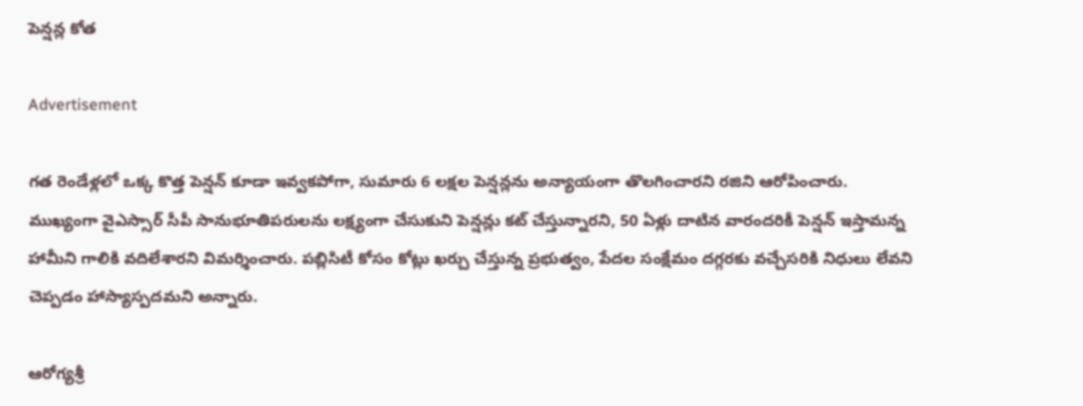పెన్షన్ల కోత

Advertisement

గత రెండేళ్లలో ఒక్క కొత్త పెన్షన్ కూడా ఇవ్వకపోగా, సుమారు 6 లక్షల పెన్షన్లను అన్యాయంగా తొలగించారని రజిని ఆరోపించారు. ముఖ్యంగా వైఎస్సార్ సీపీ సానుభూతిపరులను లక్ష్యంగా చేసుకుని పెన్షన్లు కట్ చేస్తున్నారని, 50 ఏళ్లు దాటిన వారందరికీ పెన్షన్ ఇస్తామన్న హామీని గాలికి వదిలేశారని విమర్శించారు. పబ్లిసిటీ కోసం కోట్లు ఖర్చు చేస్తున్న ప్రభుత్వం, పేదల సంక్షేమం దగ్గరకు వచ్చేసరికి నిధులు లేవని చెప్పడం హాస్యాస్పదమని అన్నారు.

ఆరోగ్యశ్రీ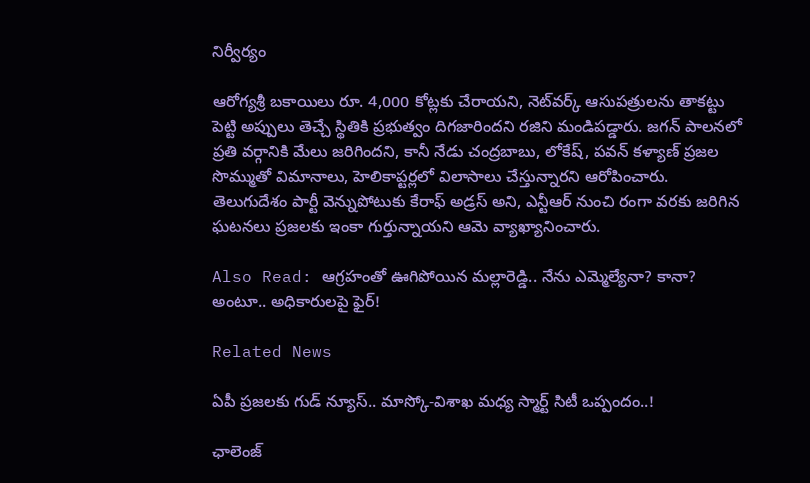నిర్వీర్యం

ఆరోగ్యశ్రీ బకాయిలు రూ. 4,000 కోట్లకు చేరాయని, నెట్‌వర్క్ ఆసుపత్రులను తాకట్టు పెట్టి అప్పులు తెచ్చే స్థితికి ప్రభుత్వం దిగజారిందని రజిని మండిపడ్డారు. జగన్ పాలనలో ప్రతి వర్గానికి మేలు జరిగిందని, కానీ నేడు చంద్రబాబు, లోకేష్, పవన్ కళ్యాణ్ ప్రజల సొమ్ముతో విమానాలు, హెలికాప్టర్లలో విలాసాలు చేస్తున్నారని ఆరోపించారు. తెలుగుదేశం పార్టీ వెన్నుపోటుకు కేరాఫ్ అడ్రస్ అని, ఎన్టీఆర్ నుంచి రంగా వరకు జరిగిన ఘటనలు ప్రజలకు ఇంకా గుర్తున్నాయని ఆమె వ్యాఖ్యానించారు.

Also Read: ఆగ్రహంతో ఊగిపోయిన మల్లారెడ్డి.. నేను ఎమ్మెల్యేనా? కానా? అంటూ.. అధికారులపై ఫైర్!

Related News

ఏపీ ప్రజలకు గుడ్ న్యూస్.. మాస్కో-విశాఖ మధ్య స్మార్ట్ సిటీ ఒప్పందం..!

ఛాలెంజ్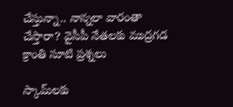చేస్తున్నా.. నాన్నలా వారంతా చేస్తారా? వైసీపీ నేతలకు ముద్రగడ క్రాంతి సూటి ప్రశ్నలు

స్కామ్‌లకు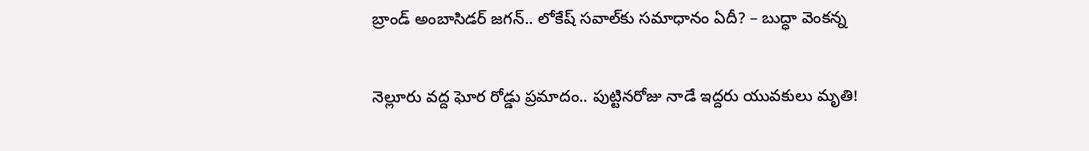బ్రాండ్ అంబాసిడర్ జగన్.. లోకేష్ సవాల్‌కు సమాధానం ఏదీ? – బుద్ధా వెంకన్న

నెల్లూరు వద్ద ఘోర రోడ్డు ప్రమాదం.. పుట్టినరోజు నాడే ఇద్దరు యువకులు మృతి!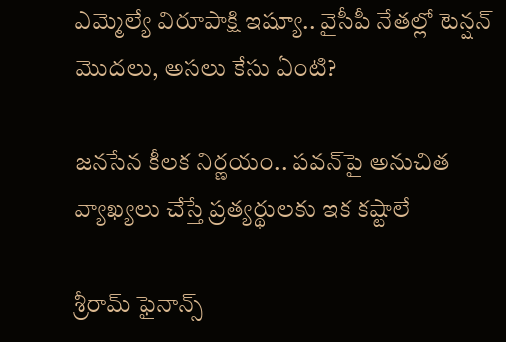ఎమ్మెల్యే విరూపాక్షి ఇష్యూ.. వైసీపీ నేతల్లో టెన్షన్ మొదలు, అసలు కేసు ఏంటి?

జనసేన కీలక నిర్ణయం.. పవన్‌పై అనుచిత వ్యాఖ్యలు చేస్తే ప్రత్యర్థులకు ఇక కష్టాలే

శ్రీరామ్ ఫైనాన్స్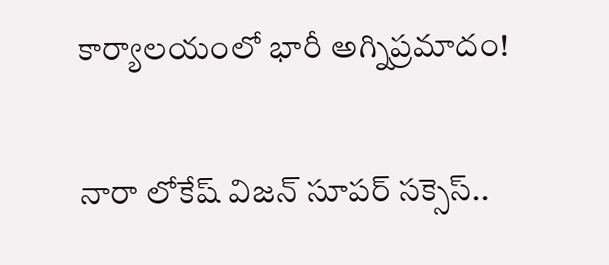కార్యాలయంలో భారీ అగ్నిప్రమాదం!

నారా లోకేష్ విజన్ సూపర్ సక్సెస్..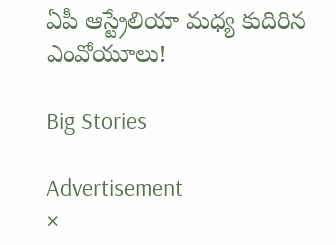ఏపీ ఆస్ట్రేలియా మధ్య కుదిరిన ఎంవోయూలు!

Big Stories

Advertisement
×